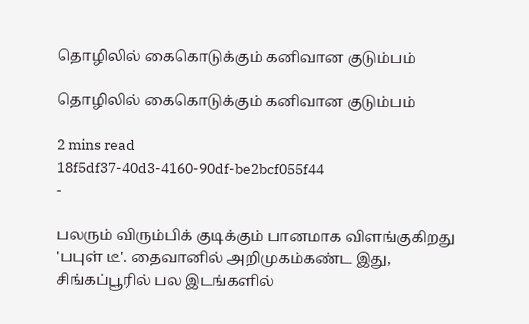தொழிலில் கைகொடுக்கும் கனிவான குடும்பம்

தொழிலில் கைகொடுக்கும் கனிவான குடும்பம்

2 mins read
18f5df37-40d3-4160-90df-be2bcf055f44
-

பலரும் விரும்பிக் குடிக்கும் பானமாக விளங்குகிறது 'பபுள் டீ'. தைவானில் அறிமுகம்கண்ட இது, சிங்கப்பூரில் பல இடங்களில்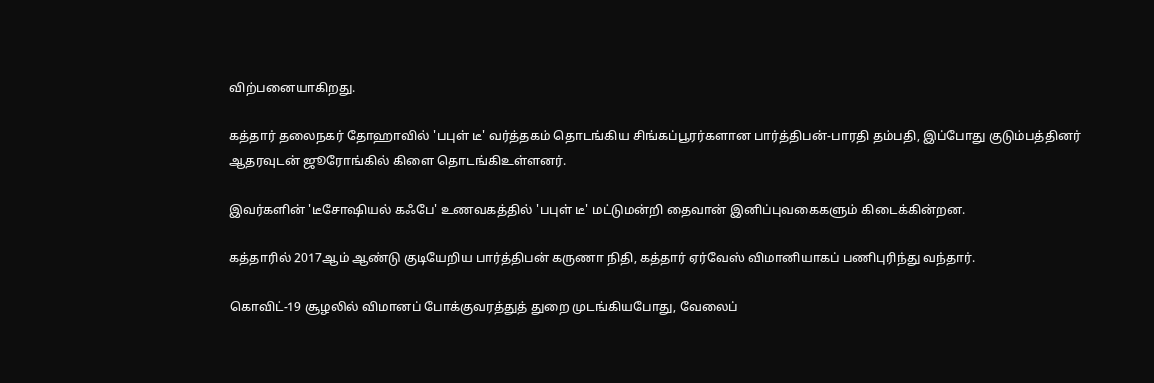விற்பனையாகிறது.

கத்தார் தலைநகர் தோஹாவில் 'பபுள் டீ' வர்த்தகம் தொடங்கிய சிங்கப்பூரர்களான பார்த்திபன்-பாரதி தம்பதி, இப்போது குடும்பத்தினர் ஆதரவுடன் ஜூரோங்கில் கிளை தொடங்கிஉள்ளனர்.

இவர்களின் 'டீசோஷியல் கஃபே' உணவகத்தில் 'பபுள் டீ' மட்டுமன்றி தைவான் இனிப்புவகைகளும் கிடைக்கின்றன.

கத்தாரில் 2017ஆம் ஆண்டு குடியேறிய பார்த்திபன் கருணா நிதி, கத்தார் ஏர்வேஸ் விமானியாகப் பணிபுரிந்து வந்தார்.

கொவிட்-19 சூழலில் விமானப் போக்குவரத்துத் துறை முடங்கியபோது, வேலைப்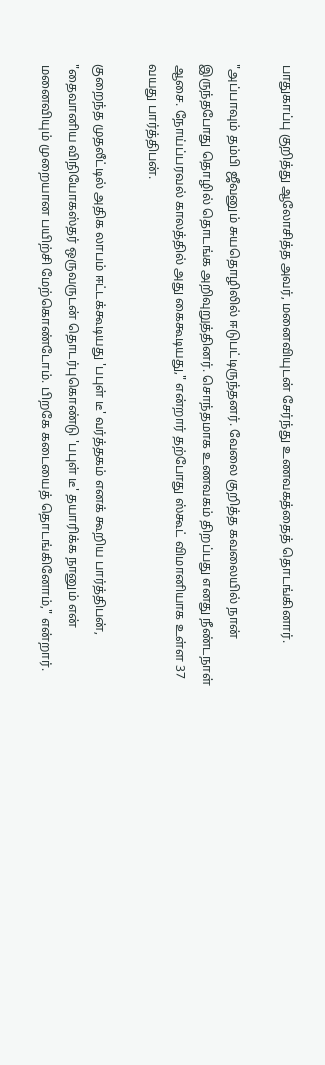பாதுகாப்பு குறித்து ஆலோசித்த அவர், மனைவியுடன் சேர்ந்து உணவகத்தைத் தொடங்கினார்.

"அப்பாவும் தம்பி ஜீவனும் சுயதொழிலில் ஈடுபட்டிருந்தனர். வேலை குறித்த கவலையில் நான் இருந்தபோது தொழில் தொடங்க அறிவுறுத்தினர். சொந்தமாக உணவகம் திறப்பது எனது நீண்டநாள் ஆசை. நோய்ப்பரவல் காலத்தில் அது கைகூடியது," என்றார் தற்போது ஸ்கூட் விமானியாக உள்ள 37 வயது பார்த்திபன்.

குறைந்த முதலீட்டில் அதிக லாபம் ஈட்டக்கூடியது 'பபுள் டீ' வர்த்தகம் எனக் கூறிய பார்த்திபன், "தைவானிய விநியோகஸ்தர் ஒருவருடன் தொடர்புகொண்டு 'பபுள் டீ' தயாரிக்க நானும் என் மனைவியும் முறையான பயிற்சி மேற்கொண்டோம். பிறகே கடையைத் தொடங்கினோம்," என்றார்.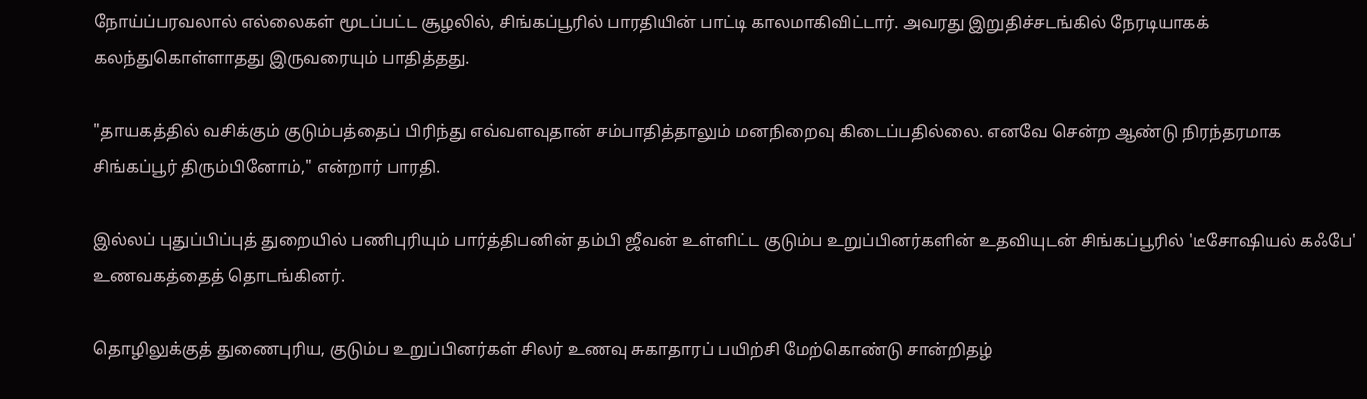நோய்ப்பரவலால் எல்லைகள் மூடப்பட்ட சூழலில், சிங்கப்பூரில் பாரதியின் பாட்டி காலமாகிவிட்டார். அவரது இறுதிச்சடங்கில் நேரடியாகக் கலந்துகொள்ளாதது இருவரையும் பாதித்தது.

"தாயகத்தில் வசிக்கும் குடும்பத்தைப் பிரிந்து எவ்வளவுதான் சம்பாதித்தாலும் மனநிறைவு கிடைப்பதில்லை. எனவே சென்ற ஆண்டு நிரந்தரமாக சிங்கப்பூர் திரும்பினோம்," என்றார் பாரதி.

இல்லப் புதுப்பிப்புத் துறையில் பணிபுரியும் பார்த்திபனின் தம்பி ஜீவன் உள்ளிட்ட குடும்ப உறுப்பினர்களின் உதவியுடன் சிங்கப்பூரில் 'டீசோஷியல் கஃபே' உணவகத்தைத் தொடங்கினர்.

தொழிலுக்குத் துணைபுரிய, குடும்ப உறுப்பினர்கள் சிலர் உணவு சுகாதாரப் பயிற்சி மேற்கொண்டு சான்றிதழ்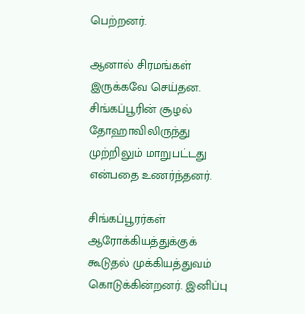பெற்றனர்.

ஆனால் சிரமங்கள் இருக்கவே செய்தன. சிங்கப்பூரின் சூழல் தோஹாவிலிருந்து முற்றிலும் மாறுபட்டது என்பதை உணர்ந்தனர்.

சிங்கப்பூரர்கள் ஆரோக்கியத்துக்குக் கூடுதல் முக்கியத்துவம் கொடுக்கின்றனர். இனிப்பு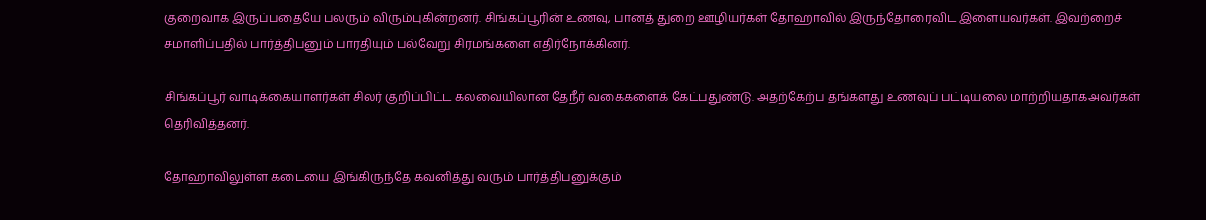குறைவாக இருப்பதையே பலரும் விரும்புகின்றனர். சிங்கப்பூரின் உணவு, பானத் துறை ஊழியர்கள் தோஹாவில் இருந்தோரைவிட இளையவர்கள். இவற்றைச் சமாளிப்பதில் பார்த்திபனும் பாரதியும் பல்வேறு சிரமங்களை எதிர்நோக்கினர்.

சிங்கப்பூர் வாடிக்கையாளர்கள் சிலர் குறிப்பிட்ட கலவையிலான தேநீர் வகைகளைக் கேட்பதுண்டு. அதற்கேற்ப தங்களது உணவுப் பட்டியலை மாற்றியதாகஅவர்கள் தெரிவித்தனர்.

தோஹாவிலுள்ள கடையை இங்கிருந்தே கவனித்து வரும் பார்த்திபனுக்கும்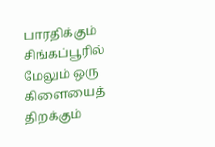பாரதிக்கும் சிங்கப்பூரில் மேலும் ஒரு கிளையைத் திறக்கும்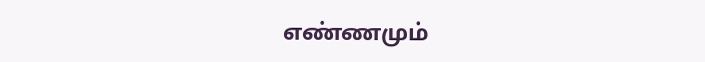எண்ணமும்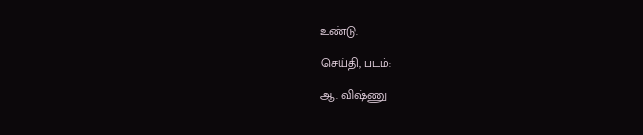உண்டு.

செய்தி, படம்:

ஆ. விஷ்ணு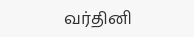வர்தினி